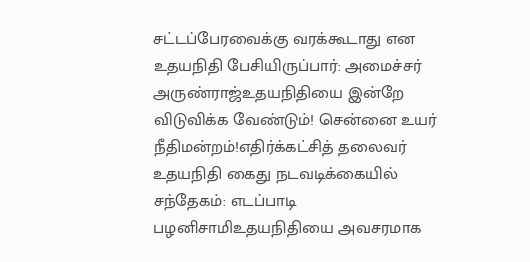சட்டப்பேரவைக்கு வரக்கூடாது என உதயநிதி பேசியிருப்பார்: அமைச்சர் அருண்ராஜ்உதயநிதியை இன்றே விடுவிக்க வேண்டும்! சென்னை உயர் நீதிமன்றம்!எதிர்க்கட்சித் தலைவர் உதயநிதி கைது நடவடிக்கையில் சந்தேகம்: எடப்பாடி பழனிசாமிஉதயநிதியை அவசரமாக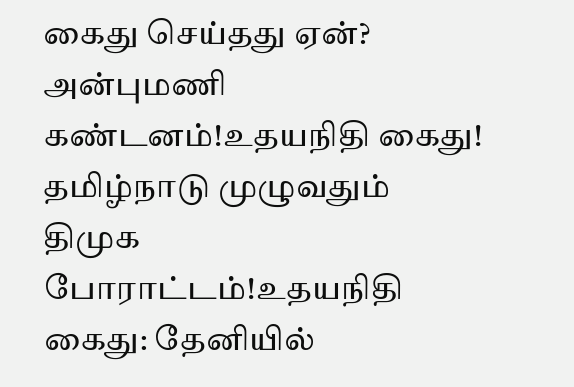கைது செய்தது ஏன்? அன்புமணி கண்டனம்!உதயநிதி கைது! தமிழ்நாடு முழுவதும் திமுக போராட்டம்!உதயநிதி கைது: தேனியில்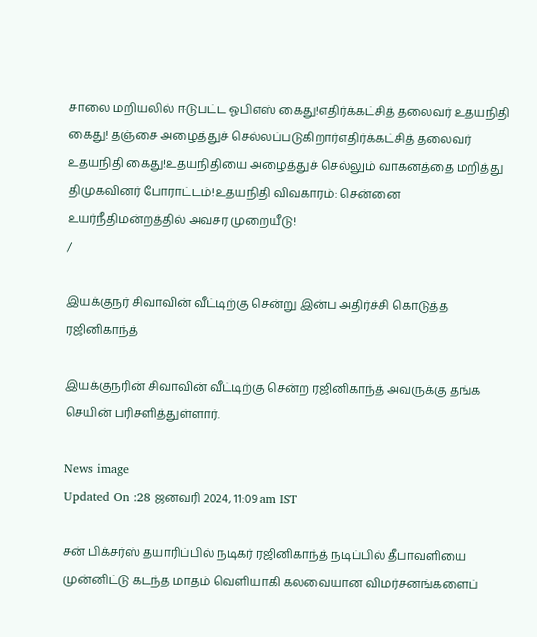சாலை மறியலில் ஈடுபட்ட ஓபிஎஸ் கைது!எதிர்க்கட்சித் தலைவர் உதயநிதி கைது! தஞ்சை அழைத்துச் செல்லப்படுகிறார்எதிர்க்கட்சித் தலைவர் உதயநிதி கைது!உதயநிதியை அழைத்துச் செல்லும் வாகனத்தை மறித்து திமுகவினர் போராட்டம்!உதயநிதி விவகாரம்: சென்னை உயர்நீதிமன்றத்தில் அவசர முறையீடு!
/

இயக்குநர் சிவாவின் வீட்டிற்கு சென்று இன்ப அதிர்ச்சி கொடுத்த ரஜினிகாந்த்

இயக்குநரின் சிவாவின் வீட்டிற்கு சென்ற ரஜினிகாந்த் அவருக்கு தங்க செயின் பரிசளித்துள்ளார்.

News image
Updated On :28 ஜனவரி 2024, 11:09 am IST

சன் பிக்சர்ஸ் தயாரிப்பில் நடிகர் ரஜினிகாந்த் நடிப்பில் தீபாவளியை முன்னிட்டு கடந்த மாதம் வெளியாகி கலவையான விமர்சனங்களைப்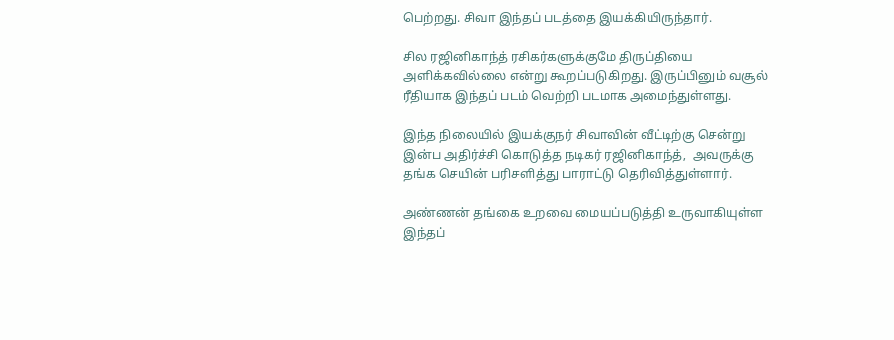பெற்றது. சிவா இந்தப் படத்தை இயக்கியிருந்தார்.

சில ரஜினிகாந்த் ரசிகர்களுக்குமே திருப்தியை அளிக்கவில்லை என்று கூறப்படுகிறது. இருப்பினும் வசூல் ரீதியாக இந்தப் படம் வெற்றி படமாக அமைந்துள்ளது.

இந்த நிலையில் இயக்குநர் சிவாவின் வீட்டிற்கு சென்று இன்ப அதிர்ச்சி கொடுத்த நடிகர் ரஜினிகாந்த்,  அவருக்கு தங்க செயின் பரிசளித்து பாராட்டு தெரிவித்துள்ளார்.

அண்ணன் தங்கை உறவை மையப்படுத்தி உருவாகியுள்ள இந்தப்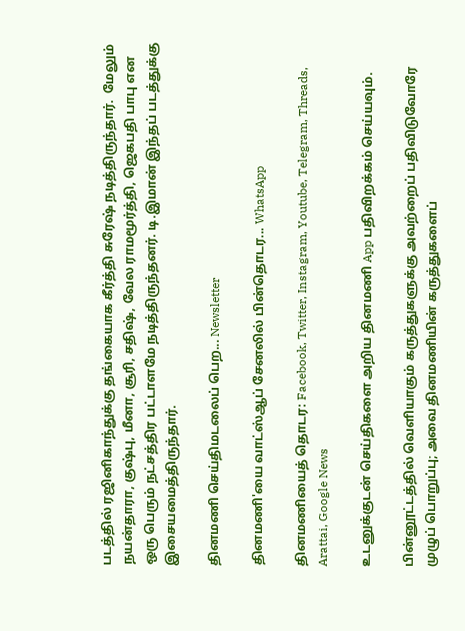படத்தில் ரஜினிகாந்துக்கு தங்கையாக கீர்த்தி சுரேஷ் நடித்திருந்தார்.  மேலும் நயன்தாரா, குஷ்பு, மீனா, சூரி, சதிஷ், வேல ராமமூர்த்தி, ஜெகபதி பாபு என ஒரு பெரும் நட்சத்திர பட்டாளமே நடித்திருந்தனர். டி.இமான் இந்தப் படத்துக்கு இசையமைத்திருந்தார்.

தினமணி செய்திமடலைப் பெற... Newsletter

தினமணி'யை வாட்ஸ்ஆப் சேனலில் பின்தொடர... WhatsApp

தினமணியைத் தொடர: Facebook, Twitter, Instagram, Youtube, Telegram, Threads, Arattai, Google News

உடனுக்குடன் செய்திகளை அறிய தினமணி App பதிவிறக்கம் செய்யவும்.

பின்னூட்டத்தில் வெளியாகும் கருத்துகளுக்கு அவற்றைப் பதிவிடுவோரே முழுப் பொறுப்பு; அவை தினமணியின் கருத்துகளைப்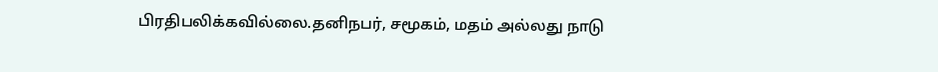பிரதிபலிக்கவில்லை.தனிநபர், சமூகம், மதம் அல்லது நாடு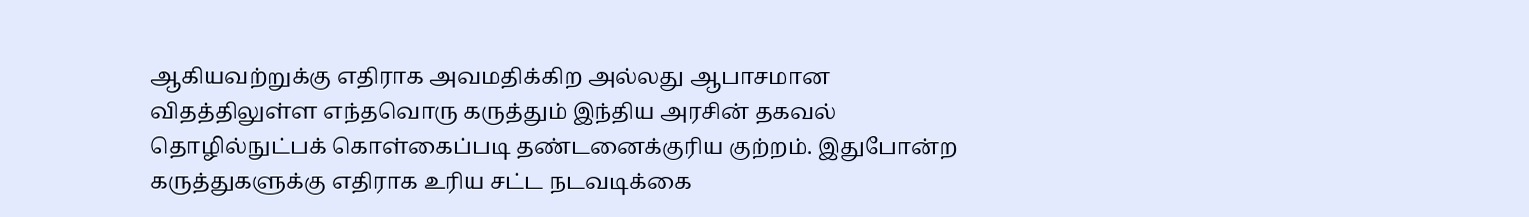ஆகியவற்றுக்கு எதிராக அவமதிக்கிற அல்லது ஆபாசமான விதத்திலுள்ள எந்தவொரு கருத்தும் இந்திய அரசின் தகவல் தொழில்நுட்பக் கொள்கைப்படி தண்டனைக்குரிய குற்றம். இதுபோன்ற கருத்துகளுக்கு எதிராக உரிய சட்ட நடவடிக்கை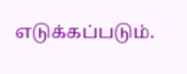எடுக்கப்படும்.